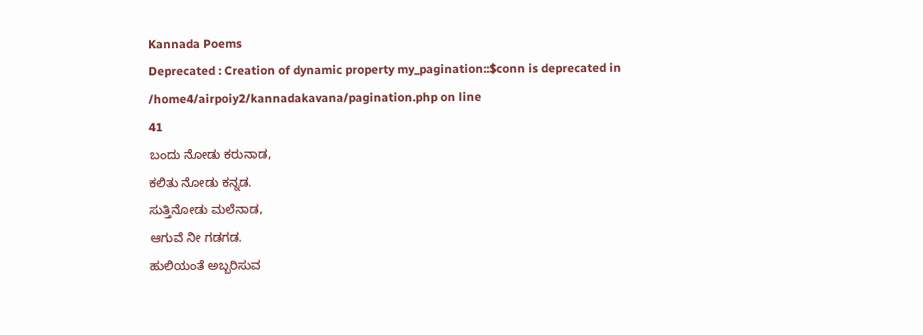Kannada Poems
Deprecated : Creation of dynamic property my_pagination::$conn is deprecated in
/home4/airpoiy2/kannadakavana/pagination.php on line
41
ಬಂದು ನೋಡು ಕರುನಾಡ,
ಕಲಿತು ನೋಡು ಕನ್ನಡ.
ಸುತ್ತಿನೋಡು ಮಲೆನಾಡ,
ಆಗುವೆ ನೀ ಗಡಗಡ.
ಹುಲಿಯಂತೆ ಅಬ್ಬರಿಸುವ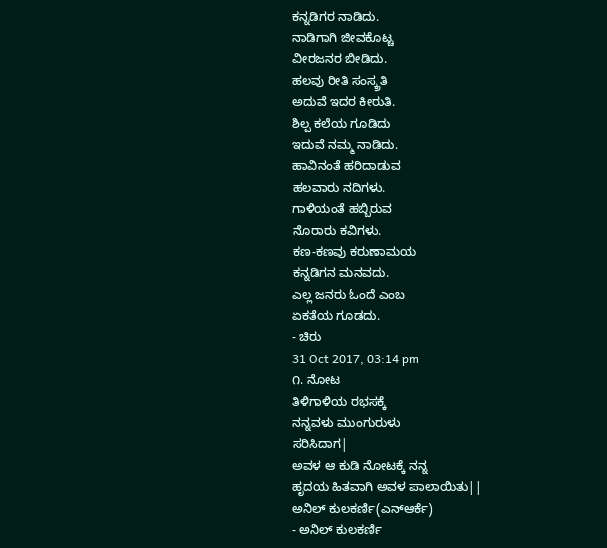ಕನ್ನಡಿಗರ ನಾಡಿದು.
ನಾಡಿಗಾಗಿ ಜೀವಕೊಟ್ಚ
ವೀರಜನರ ಬೀಡಿದು.
ಹಲವು ರೀತಿ ಸಂಸ್ಕ್ರತಿ
ಅದುವೆ ಇದರ ಕೀರುತಿ.
ಶಿಲ್ಪ ಕಲೆಯ ಗೂಡಿದು
ಇದುವೆ ನಮ್ಮ ನಾಡಿದು.
ಹಾವಿನಂತೆ ಹರಿದಾಡುವ
ಹಲವಾರು ನದಿಗಳು.
ಗಾಳಿಯಂತೆ ಹಬ್ಬಿರುವ
ನೊರಾರು ಕವಿಗಳು.
ಕಣ-ಕಣವು ಕರುಣಾಮಯ
ಕನ್ನಡಿಗನ ಮನವದು.
ಎಲ್ಲ ಜನರು ಓಂದೆ ಎಂಬ
ಏಕತೆಯ ಗೂಡದು.
- ಚಿರು
31 Oct 2017, 03:14 pm
೧. ನೋಟ
ತಿಳಿಗಾಳಿಯ ರಭಸಕ್ಕೆ
ನನ್ನವಳು ಮುಂಗುರುಳು
ಸರಿಸಿದಾಗ|
ಅವಳ ಆ ಕುಡಿ ನೋಟಕ್ಕೆ ನನ್ನ
ಹೃದಯ ಹಿತವಾಗಿ ಅವಳ ಪಾಲಾಯಿತು||
ಅನಿಲ್ ಕುಲಕರ್ಣಿ(ಎನ್ಆರ್ಕೆ)
- ಅನಿಲ್ ಕುಲಕರ್ಣಿ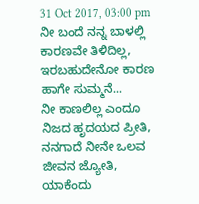31 Oct 2017, 03:00 pm
ನೀ ಬಂದೆ ನನ್ನ ಬಾಳಲ್ಲಿ
ಕಾರಣವೇ ತಿಳಿದಿಲ್ಲ,
ಇರಬಹುದೇನೋ ಕಾರಣ
ಹಾಗೇ ಸುಮ್ಮನೆ...
ನೀ ಕಾಣಲಿಲ್ಲ ಎಂದೂ
ನಿಜದ ಹೃದಯದ ಪ್ರೀತಿ,
ನನಗಾದೆ ನೀನೇ ಒಲವ
ಜೀವನ ಜ್ಯೋತಿ,
ಯಾಕೆಂದು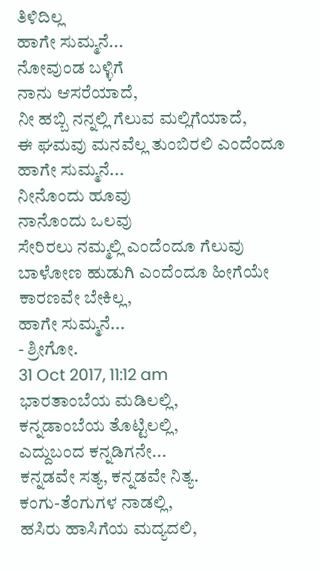ತಿಳಿದಿಲ್ಲ
ಹಾಗೇ ಸುಮ್ಮನೆ...
ನೋವುಂಡ ಬಳ್ಳಿಗೆ
ನಾನು ಆಸರೆಯಾದೆ,
ನೀ ಹಬ್ಬಿ ನನ್ನಲ್ಲಿ ಗೆಲುವ ಮಲ್ಲಿಗೆಯಾದೆ,
ಈ ಘಮವು ಮನವೆಲ್ಲ ತುಂಬಿರಲಿ ಎಂದೆಂದೂ
ಹಾಗೇ ಸುಮ್ಮನೆ...
ನೀನೊಂದು ಹೂವು
ನಾನೊಂದು ಒಲವು
ಸೇರಿರಲು ನಮ್ಮಲ್ಲಿ ಎಂದೆಂದೂ ಗೆಲುವು
ಬಾಳೋಣ ಹುಡುಗಿ ಎಂದೆಂದೂ ಹೀಗೆಯೇ
ಕಾರಣವೇ ಬೇಕಿಲ್ಲ,
ಹಾಗೇ ಸುಮ್ಮನೆ...
- ಶ್ರೀಗೋ.
31 Oct 2017, 11:12 am
ಭಾರತಾಂಬೆಯ ಮಡಿಲಲ್ಲಿ,
ಕನ್ನಡಾಂಬೆಯ ತೊಟ್ಟಿಲಲ್ಲಿ,
ಎದ್ದುಬಂದ ಕನ್ನಡಿಗನೇ...
ಕನ್ನಡವೇ ಸತ್ಯ, ಕನ್ನಡವೇ ನಿತ್ಯ.
ಕಂಗು-ತೆಂಗುಗಳ ನಾಡಲ್ಲಿ,
ಹಸಿರು ಹಾಸಿಗೆಯ ಮದ್ಯದಲಿ,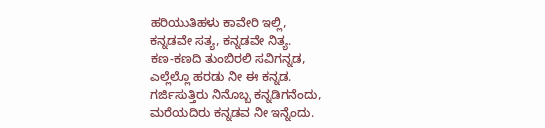ಹರಿಯುತಿಹಳು ಕಾವೇರಿ ಇಲ್ಲಿ,
ಕನ್ನಡವೇ ಸತ್ಯ, ಕನ್ನಡವೇ ನಿತ್ಯ.
ಕಣ-ಕಣದಿ ತುಂಬಿರಲಿ ಸವಿಗನ್ನಡ,
ಎಲ್ಲೆಲ್ಲೊ ಹರಡು ನೀ ಈ ಕನ್ನಡ.
ಗರ್ಜಿಸುತ್ತಿರು ನಿನೊಬ್ಬ ಕನ್ನಡಿಗನೆಂದು,
ಮರೆಯದಿರು ಕನ್ನಡವ ನೀ ಇನ್ನೆಂದು.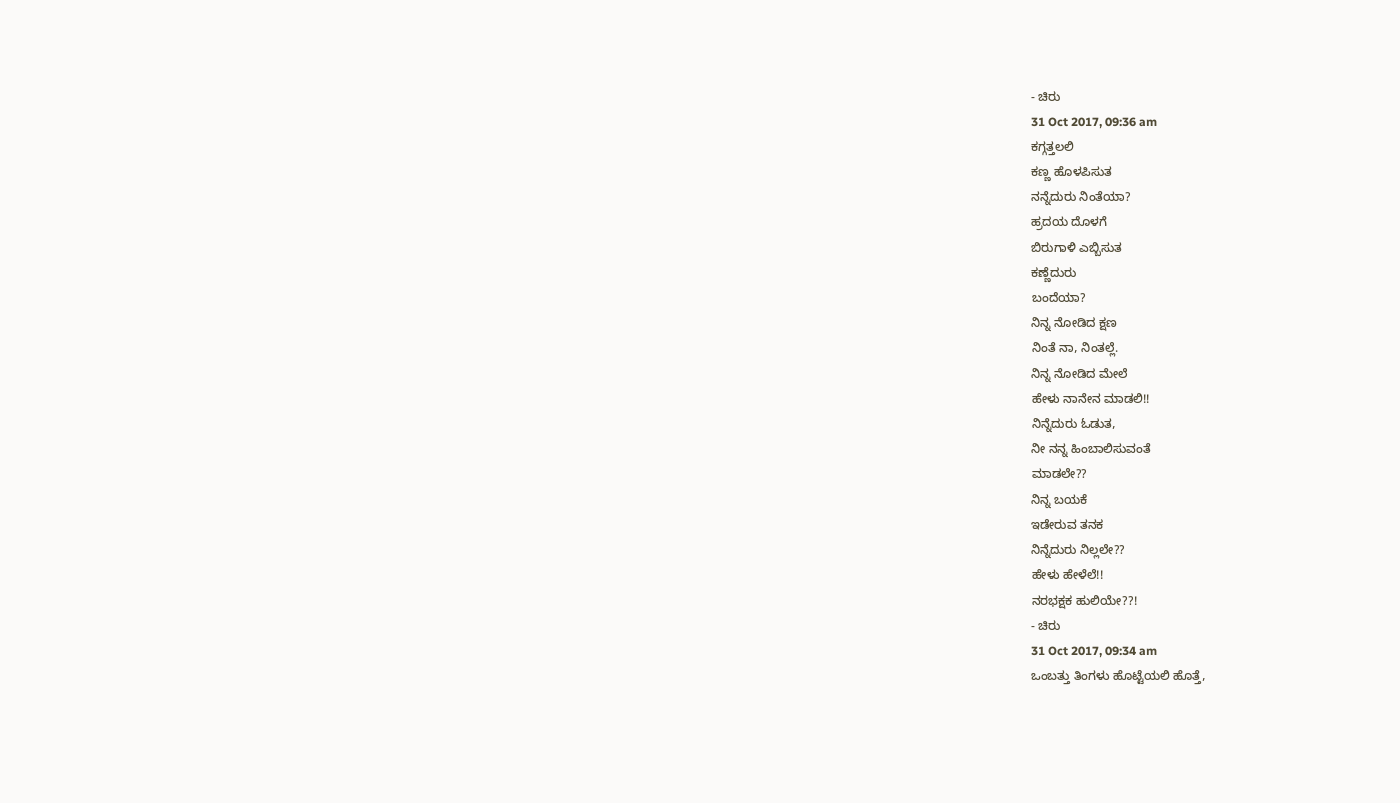- ಚಿರು
31 Oct 2017, 09:36 am
ಕಗ್ಗತ್ತಲಲಿ
ಕಣ್ಣ ಹೊಳಪಿಸುತ
ನನ್ನೆದುರು ನಿಂತೆಯಾ?
ಹ್ರದಯ ದೊಳಗೆ
ಬಿರುಗಾಳಿ ಎಬ್ಬಿಸುತ
ಕಣ್ಣೆದುರು
ಬಂದೆಯಾ?
ನಿನ್ನ ನೋಡಿದ ಕ್ಷಣ
ನಿಂತೆ ನಾ, ನಿಂತಲ್ಲೆ.
ನಿನ್ನ ನೋಡಿದ ಮೇಲೆ
ಹೇಳು ನಾನೇನ ಮಾಡಲಿ!!
ನಿನ್ನೆದುರು ಓಡುತ,
ನೀ ನನ್ನ ಹಿಂಬಾಲಿಸುವಂತೆ
ಮಾಡಲೇ??
ನಿನ್ನ ಬಯಕೆ
ಇಡೇರುವ ತನಕ
ನಿನ್ನೆದುರು ನಿಲ್ಲಲೇ??
ಹೇಳು ಹೇಳೆಲೆ!!
ನರಭಕ್ಷಕ ಹುಲಿಯೇ??!
- ಚಿರು
31 Oct 2017, 09:34 am
ಒಂಬತ್ತು ತಿಂಗಳು ಹೊಟ್ಟೆಯಲಿ ಹೊತ್ತೆ,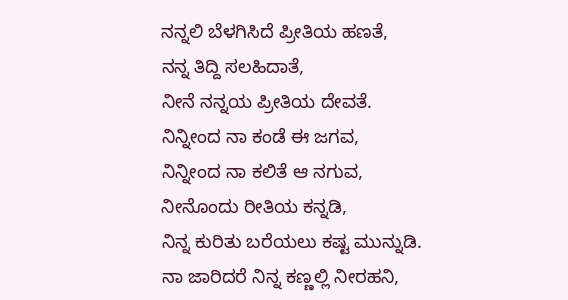ನನ್ನಲಿ ಬೆಳಗಿಸಿದೆ ಪ್ರೀತಿಯ ಹಣತೆ,
ನನ್ನ ತಿದ್ದಿ ಸಲಹಿದಾತೆ,
ನೀನೆ ನನ್ನಯ ಪ್ರೀತಿಯ ದೇವತೆ.
ನಿನ್ನೀಂದ ನಾ ಕಂಡೆ ಈ ಜಗವ,
ನಿನ್ನೀಂದ ನಾ ಕಲಿತೆ ಆ ನಗುವ,
ನೀನೊಂದು ರೀತಿಯ ಕನ್ನಡಿ,
ನಿನ್ನ ಕುರಿತು ಬರೆಯಲು ಕಷ್ಟ ಮುನ್ನುಡಿ.
ನಾ ಜಾರಿದರೆ ನಿನ್ನ ಕಣ್ಣಲ್ಲಿ ನೀರಹನಿ,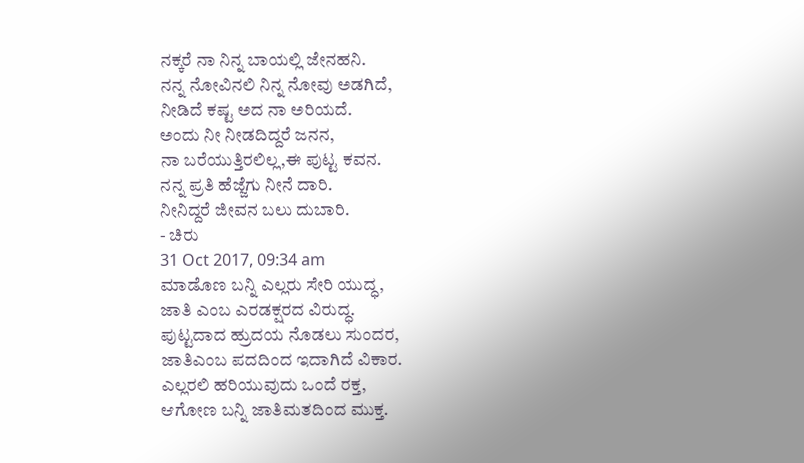ನಕ್ಕರೆ ನಾ ನಿನ್ನ ಬಾಯಲ್ಲಿ ಜೇನಹನಿ.
ನನ್ನ ನೋವಿನಲಿ ನಿನ್ನ ನೋವು ಅಡಗಿದೆ,
ನೀಡಿದೆ ಕಷ್ಟ ಅದ ನಾ ಅರಿಯದೆ.
ಅಂದು ನೀ ನೀಡದಿದ್ದರೆ ಜನನ,
ನಾ ಬರೆಯುತ್ತಿರಲಿಲ್ಲ,ಈ ಪುಟ್ಟ ಕವನ.
ನನ್ನ ಪ್ರತಿ ಹೆಜ್ಜೆಗು ನೀನೆ ದಾರಿ.
ನೀನಿದ್ದರೆ ಜೀವನ ಬಲು ದುಬಾರಿ.
- ಚಿರು
31 Oct 2017, 09:34 am
ಮಾಡೊಣ ಬನ್ನಿ ಎಲ್ಲರು ಸೇರಿ ಯುದ್ಧ,
ಜಾತಿ ಎಂಬ ಎರಡಕ್ಷರದ ವಿರುದ್ಧ.
ಪುಟ್ಟದಾದ ಹ್ರುದಯ ನೊಡಲು ಸುಂದರ,
ಜಾತಿಎಂಬ ಪದದಿಂದ ಇದಾಗಿದೆ ವಿಕಾರ.
ಎಲ್ಲರಲಿ ಹರಿಯುವುದು ಒಂದೆ ರಕ್ತ,
ಆಗೋಣ ಬನ್ನಿ ಜಾತಿಮತದಿಂದ ಮುಕ್ತ.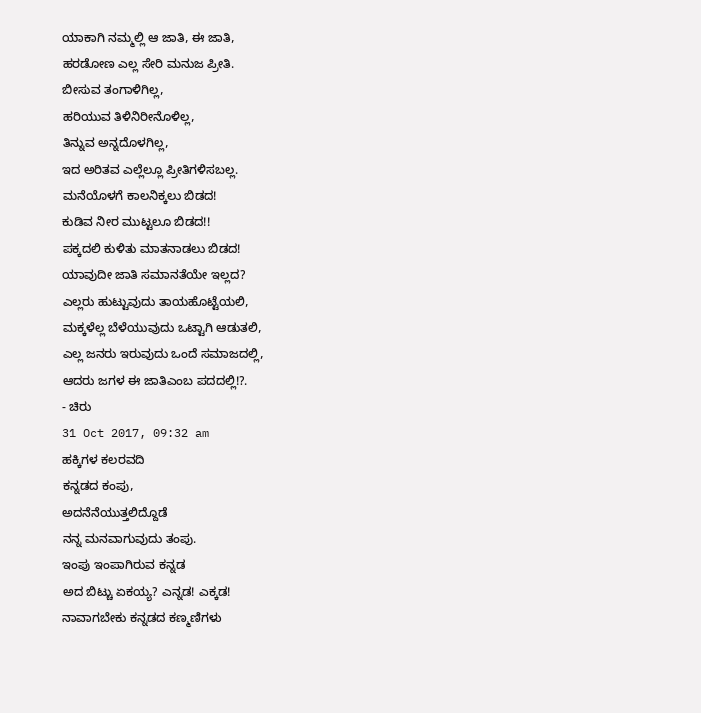ಯಾಕಾಗಿ ನಮ್ಮಲ್ಲಿ ಆ ಜಾತಿ, ಈ ಜಾತಿ,
ಹರಡೋಣ ಎಲ್ಲ ಸೇರಿ ಮನುಜ ಪ್ರೀತಿ.
ಬೀಸುವ ತಂಗಾಳಿಗಿಲ್ಲ,
ಹರಿಯುವ ತಿಳಿನಿರೀನೊಳಿಲ್ಲ,
ತಿನ್ನುವ ಅನ್ನದೊಳಗಿಲ್ಲ,
ಇದ ಅರಿತವ ಎಲ್ಲೆಲ್ಲೂ ಪ್ರೀತಿಗಳಿಸಬಲ್ಲ.
ಮನೆಯೊಳಗೆ ಕಾಲನಿಕ್ಕಲು ಬಿಡದ!
ಕುಡಿವ ನೀರ ಮುಟ್ಟಲೂ ಬಿಡದ!!
ಪಕ್ಕದಲಿ ಕುಳಿತು ಮಾತನಾಡಲು ಬಿಡದ!
ಯಾವುದೀ ಜಾತಿ ಸಮಾನತೆಯೇ ಇಲ್ಲದ?
ಎಲ್ಲರು ಹುಟ್ಟುವುದು ತಾಯಹೊಟ್ಟೆಯಲಿ,
ಮಕ್ಕಳೆಲ್ಲ ಬೆಳೆಯುವುದು ಒಟ್ಟಾಗಿ ಆಡುತಲಿ,
ಎಲ್ಲ ಜನರು ಇರುವುದು ಒಂದೆ ಸಮಾಜದಲ್ಲಿ,
ಆದರು ಜಗಳ ಈ ಜಾತಿಎಂಬ ಪದದಲ್ಲಿ!?.
- ಚಿರು
31 Oct 2017, 09:32 am
ಹಕ್ಕಿಗಳ ಕಲರವದಿ
ಕನ್ನಡದ ಕಂಪು,
ಅದನೆನೆಯುತ್ತಲಿದ್ದೊಡೆ
ನನ್ನ ಮನವಾಗುವುದು ತಂಪು.
ಇಂಪು ಇಂಪಾಗಿರುವ ಕನ್ನಡ
ಅದ ಬಿಟ್ಚು ಏಕಯ್ಯ? ಎನ್ನಡ! ಎಕ್ಕಡ!
ನಾವಾಗಬೇಕು ಕನ್ನಡದ ಕಣ್ಮಣಿಗಳು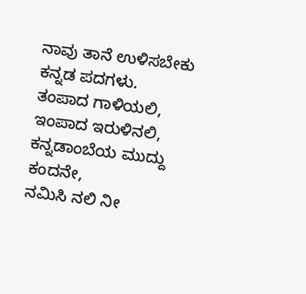ನಾವು ತಾನೆ ಉಳಿಸಬೇಕು ಕನ್ನಡ ಪದಗಳು.
ತಂಪಾದ ಗಾಳಿಯಲಿ, ಇಂಪಾದ ಇರುಳಿನಲಿ,
ಕನ್ನಡಾಂಬೆಯ ಮುದ್ದು ಕಂದನೇ,
ನಮಿಸಿ ನಲಿ ನೀ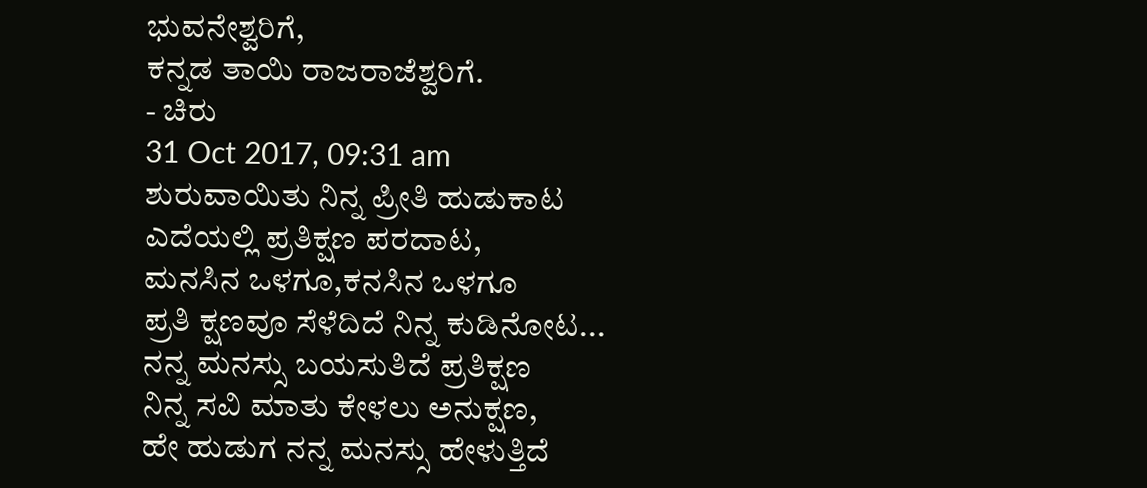ಭುವನೇಶ್ವರಿಗೆ,
ಕನ್ನಡ ತಾಯಿ ರಾಜರಾಜೆಶ್ವರಿಗೆ.
- ಚಿರು
31 Oct 2017, 09:31 am
ಶುರುವಾಯಿತು ನಿನ್ನ ಪ್ರೀತಿ ಹುಡುಕಾಟ
ಎದೆಯಲ್ಲಿ ಪ್ರತಿಕ್ಷಣ ಪರದಾಟ,
ಮನಸಿನ ಒಳಗೂ,ಕನಸಿನ ಒಳಗೂ
ಪ್ರತಿ ಕ್ಷಣವೂ ಸೆಳೆದಿದೆ ನಿನ್ನ ಕುಡಿನೋಟ...
ನನ್ನ ಮನಸ್ಸು ಬಯಸುತಿದೆ ಪ್ರತಿಕ್ಷಣ
ನಿನ್ನ ಸವಿ ಮಾತು ಕೇಳಲು ಅನುಕ್ಷಣ,
ಹೇ ಹುಡುಗ ನನ್ನ ಮನಸ್ಸು ಹೇಳುತ್ತಿದೆ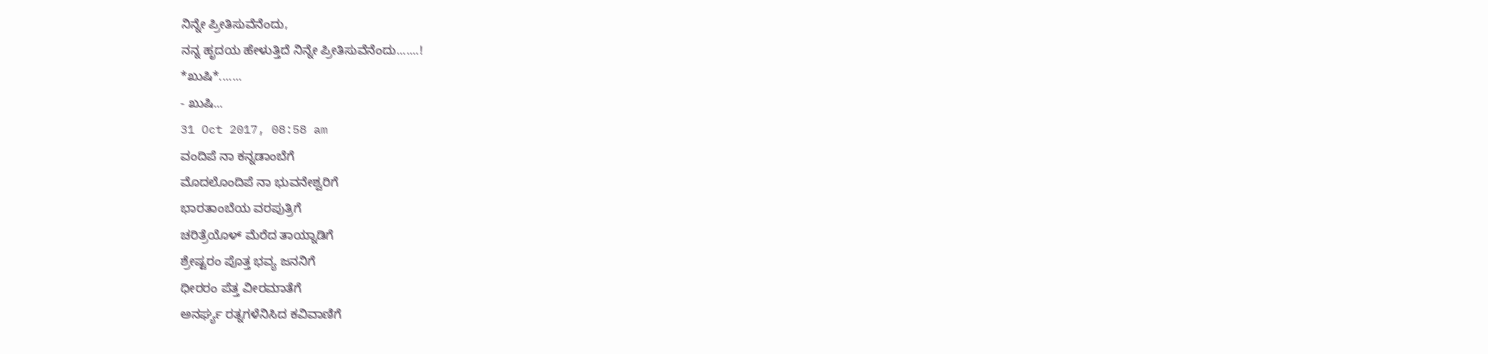ನಿನ್ನೇ ಪ್ರೀತಿಸುವೆನೆಂದು,
ನನ್ನ ಹೃದಯ ಹೇಳುತ್ತಿದೆ ನಿನ್ನೇ ಪ್ರೀತಿಸುವೆನೆಂದು.......!
*ಖುಷಿ*.......
- ಖುಷಿ...
31 Oct 2017, 08:58 am
ವಂದಿಪೆ ನಾ ಕನ್ನಡಾಂಬೆಗೆ
ಮೊದಲೊಂದಿಪೆ ನಾ ಭುವನೇಶ್ವರಿಗೆ
ಭಾರತಾಂಬೆಯ ವರಪುತ್ರಿಗೆ
ಚರಿತ್ರೆಯೊಳ್ ಮೆರೆದ ತಾಯ್ನಾಡಿಗೆ
ಶ್ರೇಷ್ಟರಂ ಪೊತ್ತ ಭವ್ಯ ಜನನಿಗೆ
ಧೀರರಂ ಪೆತ್ತ ವೀರಮಾತೆಗೆ
ಅನರ್ಘ್ಯ ರತ್ನಗಳೆನಿಸಿದ ಕವಿವಾಣಿಗೆ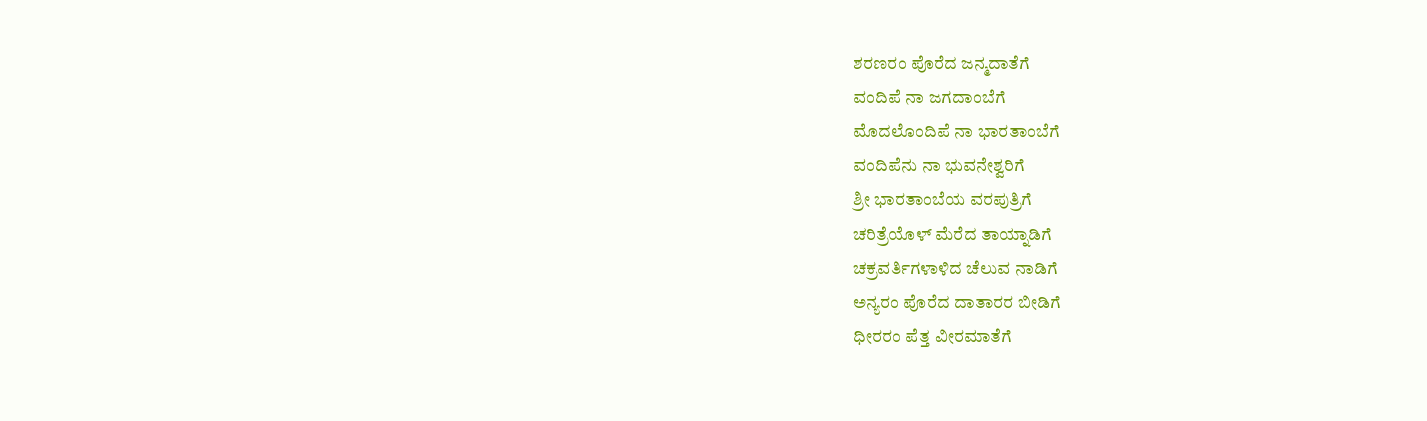ಶರಣರಂ ಪೊರೆದ ಜನ್ಮದಾತೆಗೆ
ವಂದಿಪೆ ನಾ ಜಗದಾಂಬೆಗೆ
ಮೊದಲೊಂದಿಪೆ ನಾ ಭಾರತಾಂಬೆಗೆ
ವಂದಿಪೆನು ನಾ ಭುವನೇಶ್ವರಿಗೆ
ಶ್ರೀ ಭಾರತಾಂಬೆಯ ವರಪುತ್ರಿಗೆ
ಚರಿತ್ರೆಯೊಳ್ ಮೆರೆದ ತಾಯ್ನಾಡಿಗೆ
ಚಕ್ರವರ್ತಿಗಳಾಳಿದ ಚೆಲುವ ನಾಡಿಗೆ
ಅನ್ಯರಂ ಪೊರೆದ ದಾತಾರರ ಬೀಡಿಗೆ
ಧೀರರಂ ಪೆತ್ತ ವೀರಮಾತೆಗೆ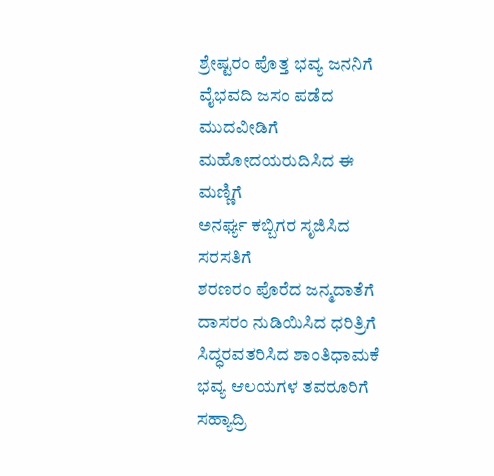ಶ್ರೇಷ್ಟರಂ ಪೊತ್ತ ಭವ್ಯ ಜನನಿಗೆ
ವೈಭವದಿ ಜಸಂ ಪಡೆದ ಮುದವೀಡಿಗೆ
ಮಹೋದಯರುದಿಸಿದ ಈ ಮಣ್ಣಿಗೆ
ಅನರ್ಘ್ಯ ಕಬ್ಬಿಗರ ಸೃಜಿಸಿದ ಸರಸತಿಗೆ
ಶರಣರಂ ಪೊರೆದ ಜನ್ಮದಾತೆಗೆ
ದಾಸರಂ ನುಡಿಯಿಸಿದ ಧರಿತ್ರಿಗೆ
ಸಿದ್ಧರವತರಿಸಿದ ಶಾಂತಿಧಾಮಕೆ
ಭವ್ಯ ಆಲಯಗಳ ತವರೂರಿಗೆ
ಸಹ್ಯಾದ್ರಿ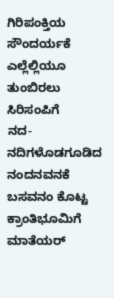ಗಿರಿಪಂಕ್ತಿಯ ಸೌಂದರ್ಯಕೆ
ಎಲ್ಲೆಲ್ಲಿಯೂ ತುಂಬಿರಲು ಸಿರಿಸಂಪಿಗೆ
ನದ-ನದಿಗಳೊಡಗೂಡಿದ ನಂದನವನಕೆ
ಬಸವನಂ ಕೊಟ್ಟ ಕ್ರಾಂತಿಭೂಮಿಗೆ
ಮಾತೆಯರ್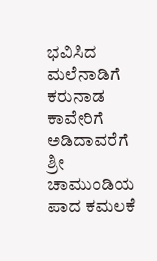ಭವಿಸಿದ ಮಲೆನಾಡಿಗೆ
ಕರುನಾಡ ಕಾವೇರಿಗೆ ಅಡಿದಾವರೆಗೆ
ಶ್ರೀ ಚಾಮುಂಡಿಯ ಪಾದ ಕಮಲಕೆ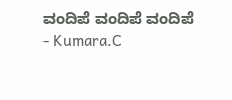ವಂದಿಪೆ ವಂದಿಪೆ ವಂದಿಪೆ
- Kumara.C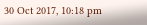30 Oct 2017, 10:18 pm